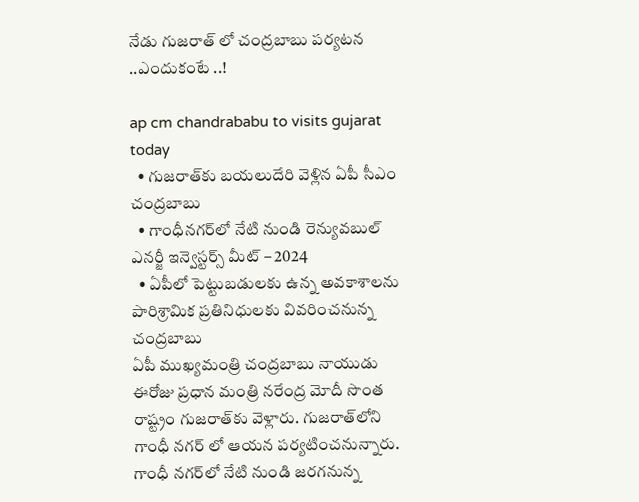నేడు గుజరాత్ లో చంద్రబాబు పర్యటన ..ఎందుకంటే ..!

ap cm chandrababu to visits gujarat today
  • గుజరాత్‌కు బయలుదేరి వెళ్లిన ఏపీ సీఎం చంద్రబాబు
  • గాంధీనగర్‌లో నేటి నుండి రెన్యువబుల్ ఎనర్జీ ఇన్వెస్టర్స్ మీట్ – 2024
  • ఏపీలో పెట్టుబడులకు ఉన్న అవకాశాలను పారిశ్రామిక ప్రతినిధులకు వివరించనున్న చంద్రబాబు
ఏపీ ముఖ్యమంత్రి చంద్రబాబు నాయుడు ఈరోజు ప్రధాన మంత్రి నరేంద్ర మోదీ సొంత రాష్ట్రం గుజరాత్‌కు వెళ్లారు. గుజరాత్‌లోని గాంధీ నగర్ లో ఆయన పర్యటించనున్నారు. గాంధీ నగర్‌లో నేటి నుండి జరగనున్న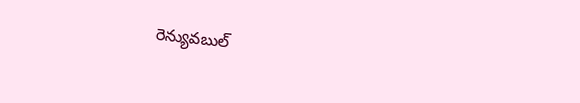రెన్యువబుల్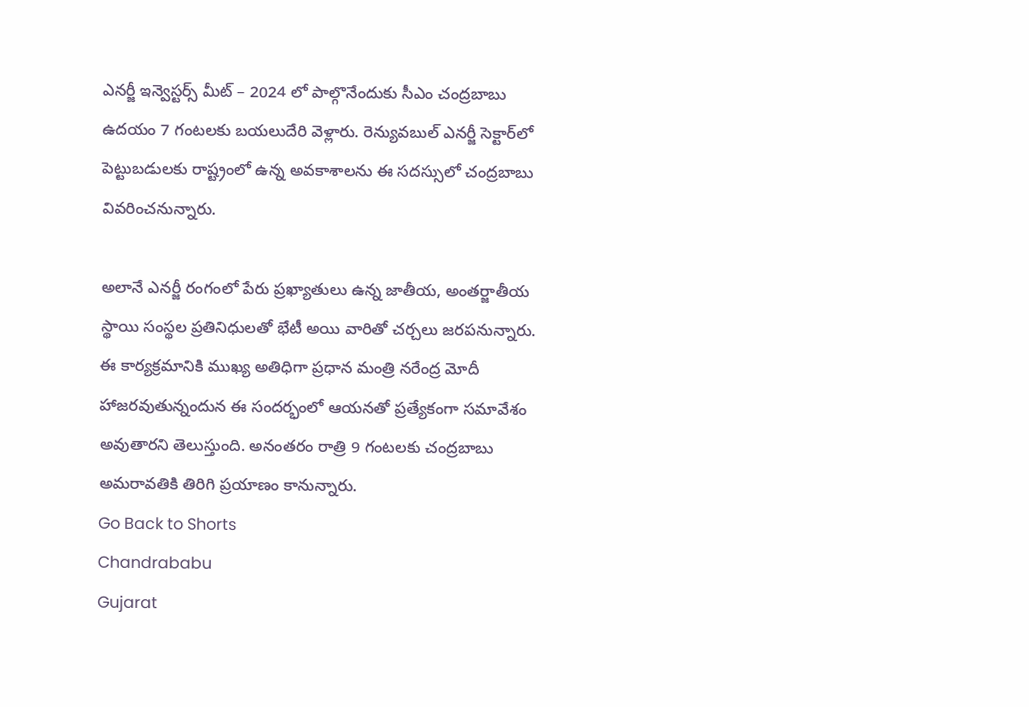ఎనర్జీ ఇన్వెస్టర్స్ మీట్ – 2024 లో పాల్గొనేందుకు సీఎం చంద్రబాబు ఉదయం 7 గంటలకు బయలుదేరి వెళ్లారు. రెన్యువబుల్ ఎనర్జీ సెక్టార్‌లో పెట్టుబడులకు రాష్ట్రంలో ఉన్న అవకాశాలను ఈ సదస్సులో చంద్రబాబు వివరించనున్నారు.

అలానే ఎనర్జీ రంగంలో పేరు ప్రఖ్యాతులు ఉన్న జాతీయ, అంతర్జాతీయ స్థాయి సంస్థల ప్రతినిధులతో భేటీ అయి వారితో చర్చలు జరపనున్నారు. ఈ కార్యక్రమానికి ముఖ్య అతిధిగా ప్రధాన మంత్రి నరేంద్ర మోదీ హాజరవుతున్నందున ఈ సందర్భంలో ఆయనతో ప్రత్యేకంగా సమావేశం అవుతారని తెలుస్తుంది. అనంతరం రాత్రి 9 గంటలకు చంద్రబాబు అమరావతికి తిరిగి ప్రయాణం కానున్నారు.
Go Back to Shorts
Chandrababu
Gujarat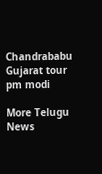Chandrababu Gujarat tour
pm modi

More Telugu News